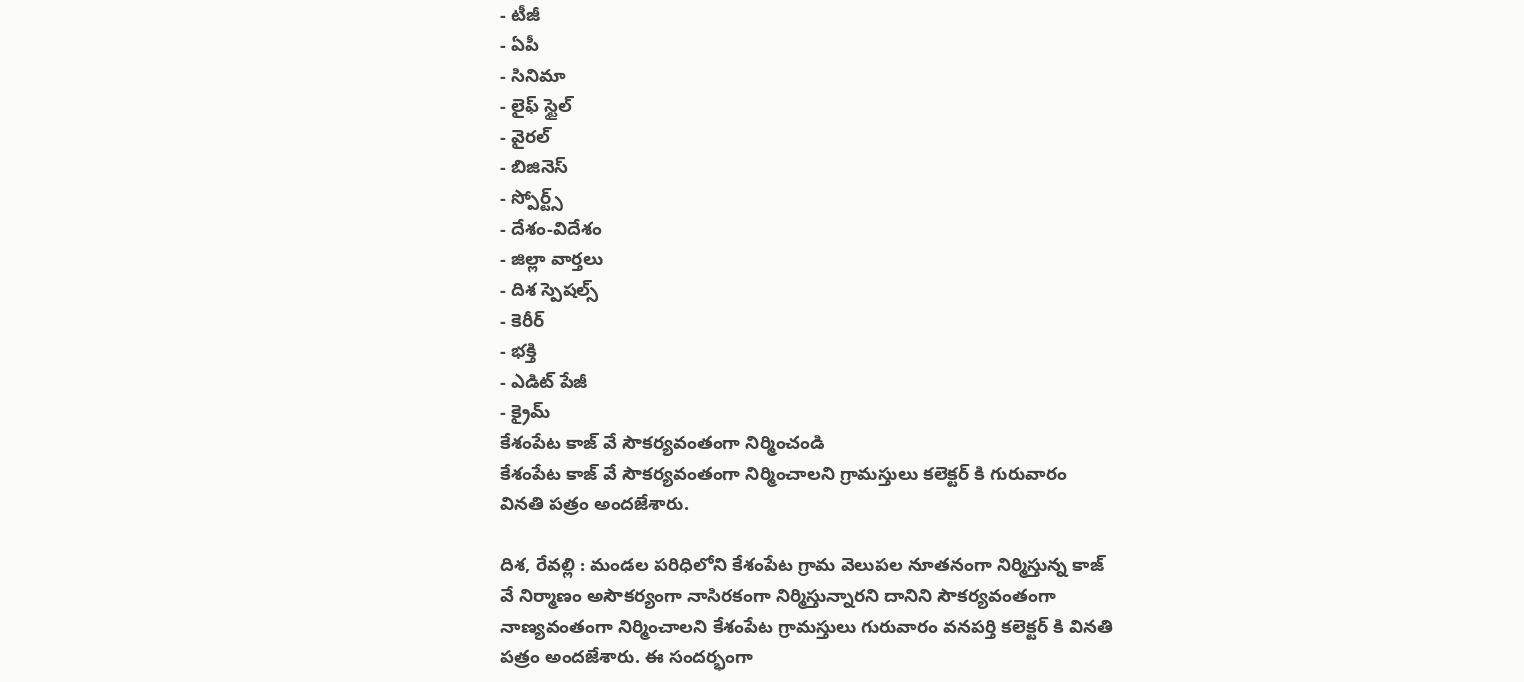- టీజీ
- ఏపీ
- సినిమా
- లైఫ్ స్టైల్
- వైరల్
- బిజినెస్
- స్పోర్ట్స్
- దేశం-విదేశం
- జిల్లా వార్తలు
- దిశ స్పెషల్స్
- కెరీర్
- భక్తి
- ఎడిట్ పేజీ
- క్రైమ్
కేశంపేట కాజ్ వే సౌకర్యవంతంగా నిర్మించండి
కేశంపేట కాజ్ వే సౌకర్యవంతంగా నిర్మించాలని గ్రామస్తులు కలెక్టర్ కి గురువారం వినతి పత్రం అందజేశారు.

దిశ, రేవల్లి : మండల పరిధిలోని కేశంపేట గ్రామ వెలుపల నూతనంగా నిర్మిస్తున్న కాజ్ వే నిర్మాణం అసౌకర్యంగా నాసిరకంగా నిర్మిస్తున్నారని దానిని సౌకర్యవంతంగా నాణ్యవంతంగా నిర్మించాలని కేశంపేట గ్రామస్తులు గురువారం వనపర్తి కలెక్టర్ కి వినతి పత్రం అందజేశారు. ఈ సందర్భంగా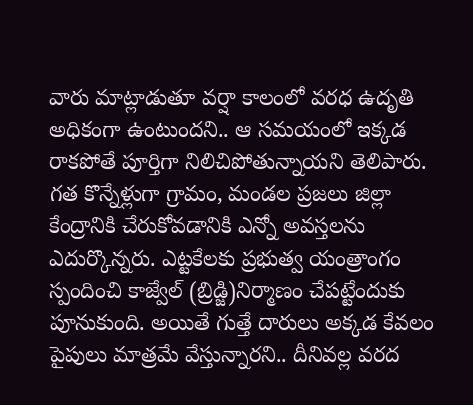వారు మాట్లాడుతూ వర్షా కాలంలో వరధ ఉదృతి అధికంగా ఉంటుందని.. ఆ సమయంలో ఇక్కడ రాకపోతే పూర్తిగా నిలిచిపోతున్నాయని తెలిపారు. గత కొన్నేళ్లుగా గ్రామం, మండల ప్రజలు జిల్లా కేంద్రానికి చేరుకోవడానికి ఎన్నో అవస్తలను ఎదుర్కొన్నరు. ఎట్టకేలకు ప్రభుత్వ యంత్రాంగం స్పందించి కాజ్వేల్ (బ్రిడ్జి)నిర్మాణం చేపట్టేందుకు పూనుకుంది. అయితే గుత్తే దారులు అక్కడ కేవలం పైపులు మాత్రమే వేస్తున్నారని.. దీనివల్ల వరద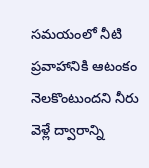సమయంలో నీటి ప్రవాహానికి ఆటంకం నెలకొంటుందని నీరు వెళ్లే ద్వారాన్ని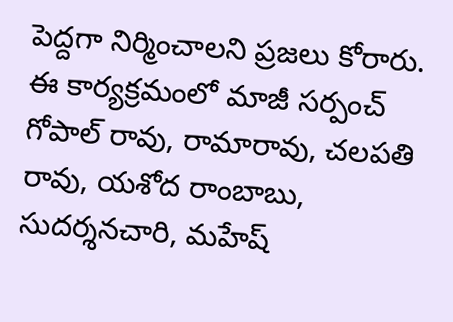పెద్దగా నిర్మించాలని ప్రజలు కోరారు. ఈ కార్యక్రమంలో మాజీ సర్పంచ్ గోపాల్ రావు, రామారావు, చలపతి రావు, యశోద రాంబాబు, సుదర్శనచారి, మహేష్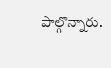పాల్గొన్నారు.